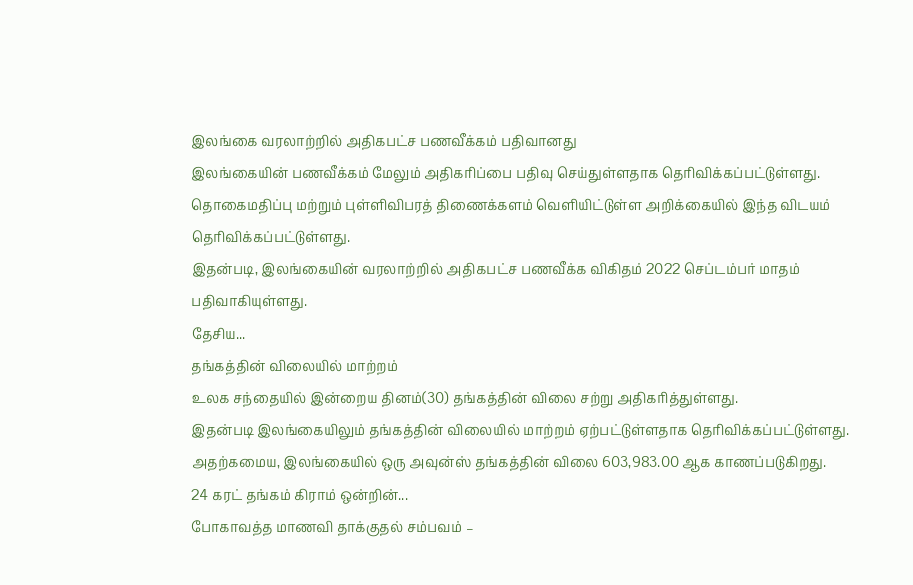இலங்கை வரலாற்றில் அதிகபட்ச பணவீக்கம் பதிவானது
இலங்கையின் பணவீக்கம் மேலும் அதிகரிப்பை பதிவு செய்துள்ளதாக தெரிவிக்கப்பட்டுள்ளது.
தொகைமதிப்பு மற்றும் புள்ளிவிபரத் திணைக்களம் வெளியிட்டுள்ள அறிக்கையில் இந்த விடயம் தெரிவிக்கப்பட்டுள்ளது.
இதன்படி, இலங்கையின் வரலாற்றில் அதிகபட்ச பணவீக்க விகிதம் 2022 செப்டம்பர் மாதம் பதிவாகியுள்ளது.
தேசிய...
தங்கத்தின் விலையில் மாற்றம்
உலக சந்தையில் இன்றைய தினம்(30) தங்கத்தின் விலை சற்று அதிகரித்துள்ளது.
இதன்படி இலங்கையிலும் தங்கத்தின் விலையில் மாற்றம் ஏற்பட்டுள்ளதாக தெரிவிக்கப்பட்டுள்ளது.
அதற்கமைய, இலங்கையில் ஒரு அவுன்ஸ் தங்கத்தின் விலை 603,983.00 ஆக காணப்படுகிறது.
24 கரட் தங்கம் கிராம் ஒன்றின்...
போகாவத்த மாணவி தாக்குதல் சம்பவம் –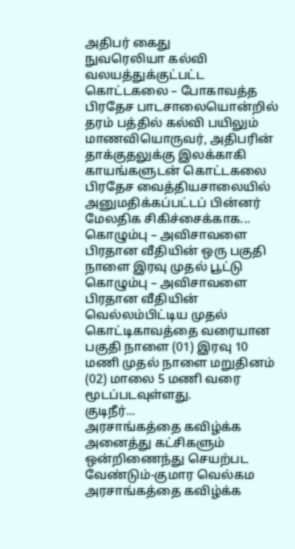அதிபர் கைது
நுவரெலியா கல்வி வலயத்துக்குட்பட்ட கொட்டகலை – போகாவத்த பிரதேச பாடசாலையொன்றில் தரம் பத்தில் கல்வி பயிலும் மாணவியொருவர், அதிபரின் தாக்குதலுக்கு இலக்காகி காயங்களுடன் கொட்டகலை பிரதேச வைத்தியசாலையில் அனுமதிக்கப்பட்டப் பின்னர் மேலதிக சிகிச்சைக்காக...
கொழும்பு – அவிசாவளை பிரதான வீதியின் ஒரு பகுதி நாளை இரவு முதல் பூட்டு
கொழும்பு – அவிசாவளை பிரதான வீதியின் வெல்லம்பிட்டிய முதல் கொட்டிகாவத்தை வரையான பகுதி நாளை (01) இரவு 10 மணி முதல் நாளை மறுதினம் (02) மாலை 5 மணி வரை மூடப்படவுள்ளது.
குடிநீர்...
அரசாங்கத்தை கவிழ்க்க அனைத்து கட்சிகளும் ஒன்றிணைந்து செயற்பட வேண்டும்-குமார வெல்கம
அரசாங்கத்தை கவிழ்க்க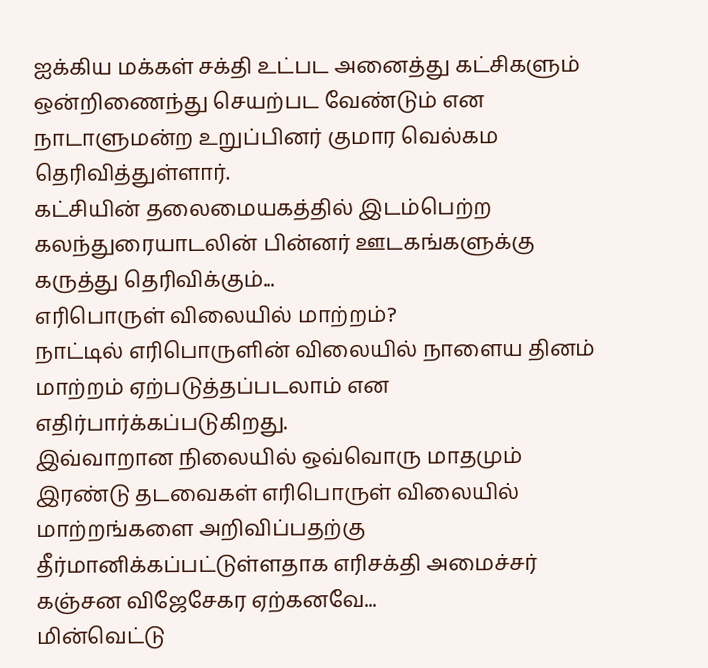ஐக்கிய மக்கள் சக்தி உட்பட அனைத்து கட்சிகளும் ஒன்றிணைந்து செயற்பட வேண்டும் என நாடாளுமன்ற உறுப்பினர் குமார வெல்கம தெரிவித்துள்ளார்.
கட்சியின் தலைமையகத்தில் இடம்பெற்ற கலந்துரையாடலின் பின்னர் ஊடகங்களுக்கு கருத்து தெரிவிக்கும்...
எரிபொருள் விலையில் மாற்றம்?
நாட்டில் எரிபொருளின் விலையில் நாளைய தினம் மாற்றம் ஏற்படுத்தப்படலாம் என எதிர்பார்க்கப்படுகிறது.
இவ்வாறான நிலையில் ஒவ்வொரு மாதமும் இரண்டு தடவைகள் எரிபொருள் விலையில் மாற்றங்களை அறிவிப்பதற்கு தீர்மானிக்கப்பட்டுள்ளதாக எரிசக்தி அமைச்சர் கஞ்சன விஜேசேகர ஏற்கனவே...
மின்வெட்டு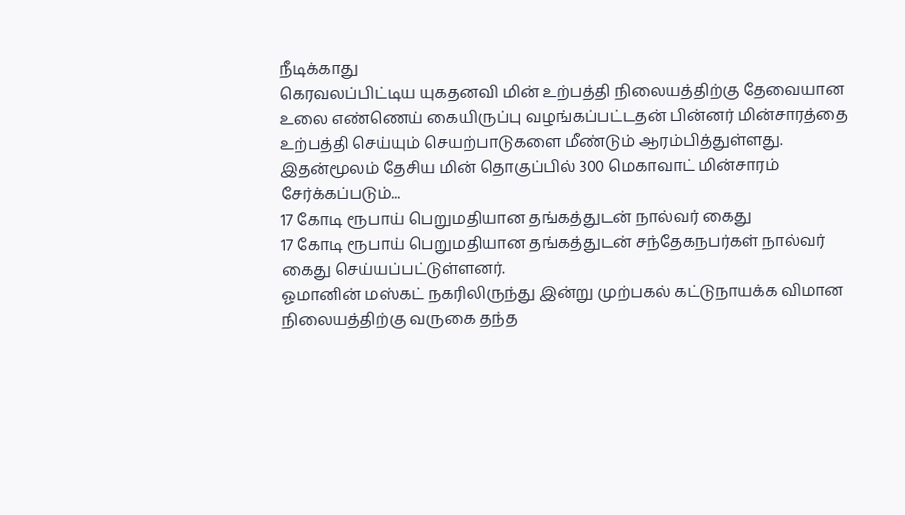நீடிக்காது
கெரவலப்பிட்டிய யுகதனவி மின் உற்பத்தி நிலையத்திற்கு தேவையான உலை எண்ணெய் கையிருப்பு வழங்கப்பட்டதன் பின்னர் மின்சாரத்தை உற்பத்தி செய்யும் செயற்பாடுகளை மீண்டும் ஆரம்பித்துள்ளது.
இதன்மூலம் தேசிய மின் தொகுப்பில் 300 மெகாவாட் மின்சாரம் சேர்க்கப்படும்...
17 கோடி ரூபாய் பெறுமதியான தங்கத்துடன் நால்வர் கைது
17 கோடி ரூபாய் பெறுமதியான தங்கத்துடன் சந்தேகநபர்கள் நால்வர் கைது செய்யப்பட்டுள்ளனர்.
ஓமானின் மஸ்கட் நகரிலிருந்து இன்று முற்பகல் கட்டுநாயக்க விமான நிலையத்திற்கு வருகை தந்த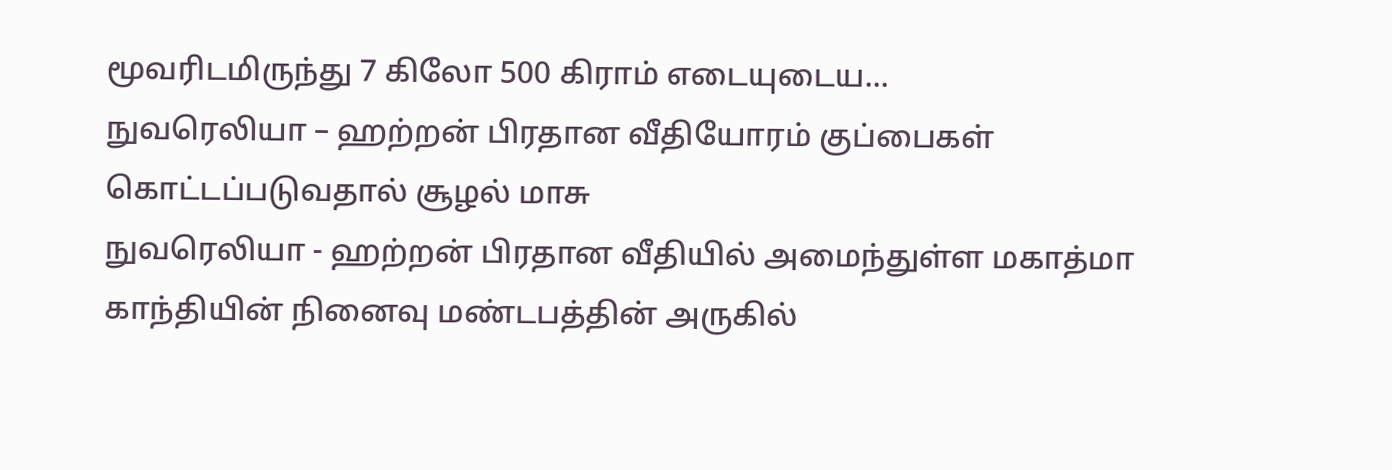மூவரிடமிருந்து 7 கிலோ 500 கிராம் எடையுடைய...
நுவரெலியா – ஹற்றன் பிரதான வீதியோரம் குப்பைகள் கொட்டப்படுவதால் சூழல் மாசு
நுவரெலியா - ஹற்றன் பிரதான வீதியில் அமைந்துள்ள மகாத்மா காந்தியின் நினைவு மண்டபத்தின் அருகில்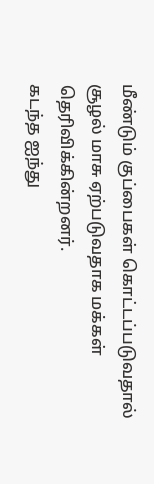மீண்டும் குப்பைகள் கொட்டப்படுவதால் சூழல் மாசு ஏற்படுவதாக மக்கள் தெரிவிக்கின்றனர்.
கடந்த ஐந்து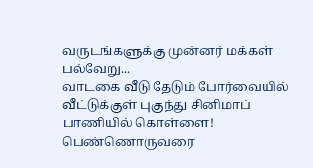வருடங்களுக்கு முன்னர் மக்கள் பல்வேறு...
வாடகை வீடு தேடும் போர்வையில் வீட்டுக்குள் புகுந்து சினிமாப் பாணியில் கொள்ளை!
பெண்ணொருவரை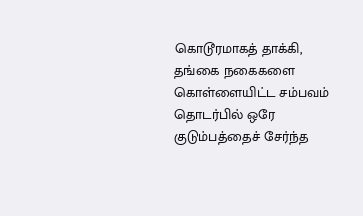கொடூரமாகத் தாக்கி, தங்கை நகைகளை கொள்ளையிட்ட சம்பவம் தொடர்பில் ஒரே குடும்பத்தைச் சேர்ந்த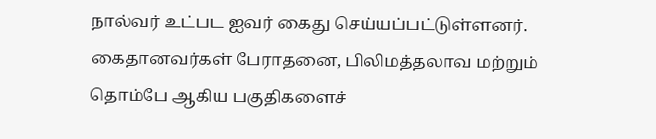நால்வர் உட்பட ஐவர் கைது செய்யப்பட்டுள்ளனர்.
கைதானவர்கள் பேராதனை, பிலிமத்தலாவ மற்றும் தொம்பே ஆகிய பகுதிகளைச்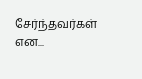சேர்ந்தவர்கள் என...